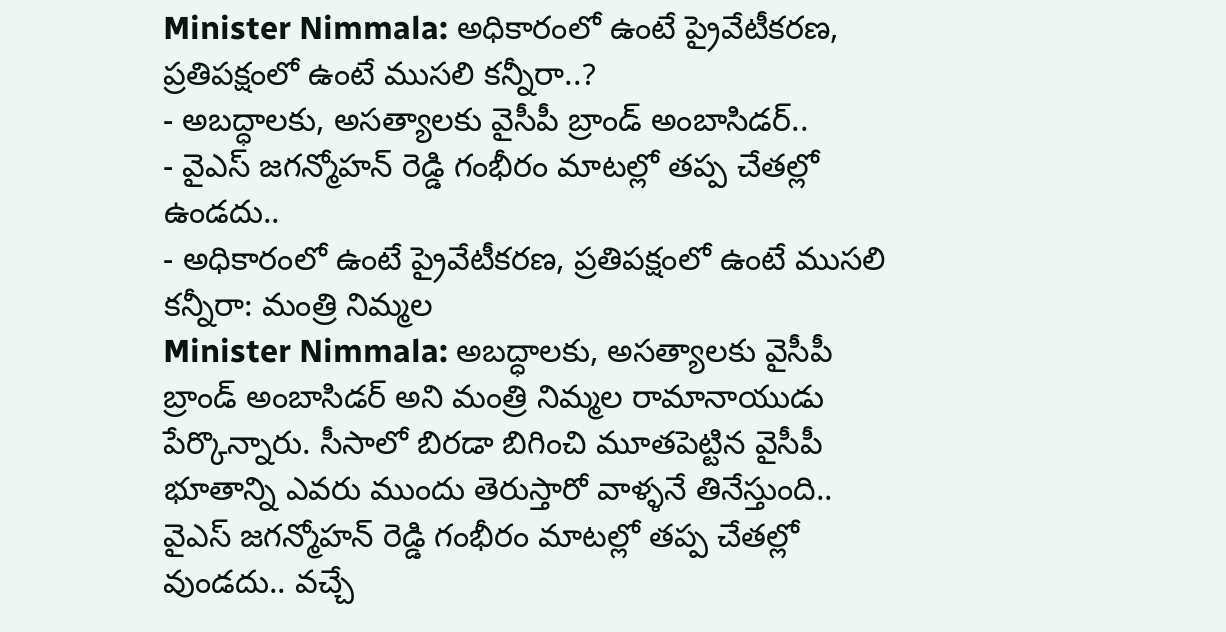Minister Nimmala: అధికారంలో ఉంటే ప్రైవేటీకరణ, ప్రతిపక్షంలో ఉంటే ముసలి కన్నీరా..?
- అబద్ధాలకు, అసత్యాలకు వైసీపీ బ్రాండ్ అంబాసిడర్..
- వైఎస్ జగన్మోహన్ రెడ్డి గంభీరం మాటల్లో తప్ప చేతల్లో ఉండదు..
- అధికారంలో ఉంటే ప్రైవేటీకరణ, ప్రతిపక్షంలో ఉంటే ముసలి కన్నీరా: మంత్రి నిమ్మల
Minister Nimmala: అబద్ధాలకు, అసత్యాలకు వైసీపీ బ్రాండ్ అంబాసిడర్ అని మంత్రి నిమ్మల రామానాయుడు పేర్కొన్నారు. సీసాలో బిరడా బిగించి మూతపెట్టిన వైసీపీ భూతాన్ని ఎవరు ముందు తెరుస్తారో వాళ్ళనే తినేస్తుంది.. వైఎస్ జగన్మోహన్ రెడ్డి గంభీరం మాటల్లో తప్ప చేతల్లో వుండదు.. వచ్చే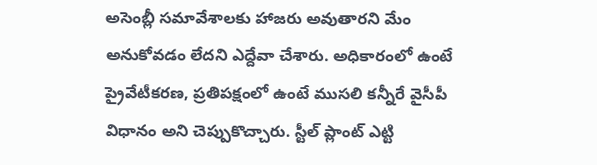అసెంబ్లీ సమావేశాలకు హాజరు అవుతారని మేం అనుకోవడం లేదని ఎద్దేవా చేశారు. అధికారంలో ఉంటే ప్రైవేటీకరణ, ప్రతిపక్షంలో ఉంటే ముసలి కన్నీరే వైసీపీ విధానం అని చెప్పుకొచ్చారు. స్టీల్ ప్లాంట్ ఎట్టి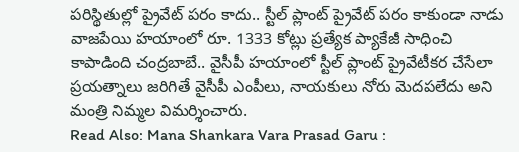పరిస్థితుల్లో ప్రైవేట్ పరం కాదు.. స్టీల్ ప్లాంట్ ప్రైవేట్ పరం కాకుండా నాడు వాజపేయి హయాంలో రూ. 1333 కోట్లు ప్రత్యేక ప్యాకేజీ సాధించి కాపాడింది చంద్రబాబే.. వైసీపీ హయాంలో స్టీల్ ప్లాంట్ ప్రైవేటీకర చేసేలా ప్రయత్నాలు జరిగితే వైసీపీ ఎంపీలు, నాయకులు నోరు మెదపలేదు అని మంత్రి నిమ్మల విమర్శించారు.
Read Also: Mana Shankara Vara Prasad Garu :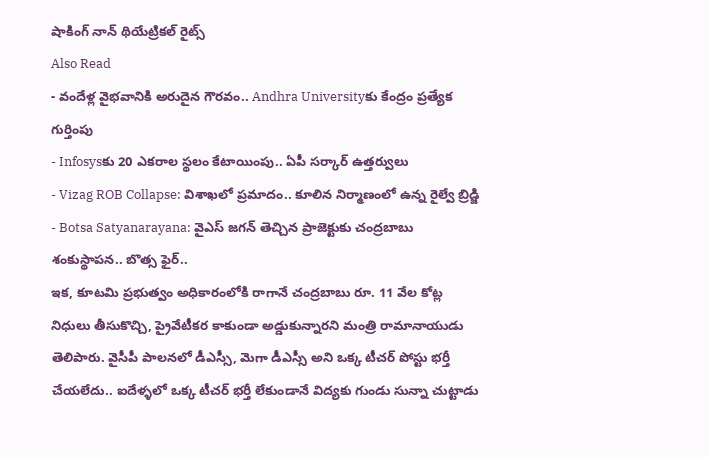షాకింగ్ నాన్ థియేట్రికల్ రైట్స్
Also Read
- వందేళ్ల వైభవానికి అరుదైన గౌరవం.. Andhra Universityకు కేంద్రం ప్రత్యేక గుర్తింపు
- Infosysకు 20 ఎకరాల స్థలం కేటాయింపు.. ఏపీ సర్కార్ ఉత్తర్వులు
- Vizag ROB Collapse: విశాఖలో ప్రమాదం.. కూలిన నిర్మాణంలో ఉన్న రైల్వే బ్రిడ్జి
- Botsa Satyanarayana: వైఎస్ జగన్ తెచ్చిన ప్రాజెక్టుకు చంద్రబాబు శంకుస్థాపన.. బొత్స ఫైర్..
ఇక, కూటమి ప్రభుత్వం అధికారంలోకి రాగానే చంద్రబాబు రూ. 11 వేల కోట్ల నిధులు తీసుకొచ్చి, ప్రైవేటీకర కాకుండా అడ్డుకున్నారని మంత్రి రామానాయుడు తెలిపారు. వైసీపీ పాలనలో డీఎస్సీ, మెగా డీఎస్సీ అని ఒక్క టీచర్ పోస్టు భర్తీ చేయలేదు.. ఐదేళ్ళలో ఒక్క టీచర్ భర్తీ లేకుండానే విద్యకు గుండు సున్నా చుట్టాడు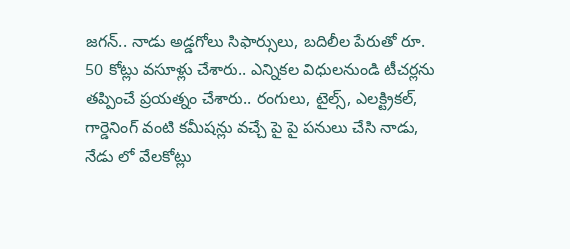జగన్.. నాడు అడ్డగోలు సిఫార్సులు, బదిలీల పేరుతో రూ. 50 కోట్లు వసూళ్లు చేశారు.. ఎన్నికల విధులనుండి టీచర్లను తప్పించే ప్రయత్నం చేశారు.. రంగులు, టైల్స్, ఎలక్ట్రికల్, గార్డెనింగ్ వంటి కమీషన్లు వచ్చే పై పై పనులు చేసి నాడు, నేడు లో వేలకోట్లు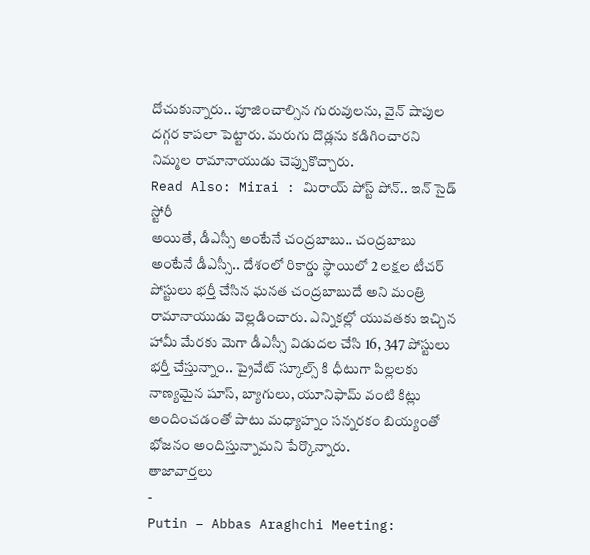దోచుకున్నారు.. పూజించాల్సిన గురువులను, వైన్ షాపుల దగ్గర కాపలా పెట్టారు. మరుగు దొడ్లను కడిగించారని నిమ్మల రామానాయుడు చెప్పుకొచ్చారు.
Read Also: Mirai : మిరాయ్ పోస్ట్ పోన్.. ఇన్ సైడ్ స్టోరీ
అయితే, డీఎస్సీ అంటేనే చంద్రబాబు.. చంద్రబాబు అంటేనే డీఎస్సీ.. దేశంలో రికార్డు స్థాయిలో 2 లక్షల టీచర్ పోస్టులు భర్తీ చేసిన ఘనత చంద్రబాబుదే అని మంత్రి రామానాయుడు వెల్లడించారు. ఎన్నికల్లో యువతకు ఇచ్చిన హామీ మేరకు మెగా డీఎస్సీ విడుదల చేసి 16, 347 పోస్టులు భర్తీ చేస్తున్నాం.. ప్రైవేట్ స్కూల్స్ కి ధీటుగా పిల్లలకు నాణ్యమైన షూస్, బ్యాగులు, యూనిఫామ్ వంటి కిట్లు అందించడంతో పాటు మధ్యాహ్నం సన్నరకం బియ్యంతో భోజనం అందిస్తున్నామని పేర్కొన్నారు.
తాజావార్తలు
-
Putin – Abbas Araghchi Meeting: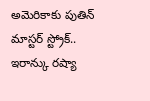అమెరికాకు పుతిన్ మాస్టర్ స్ట్రోక్.. ఇరాన్కు రష్యా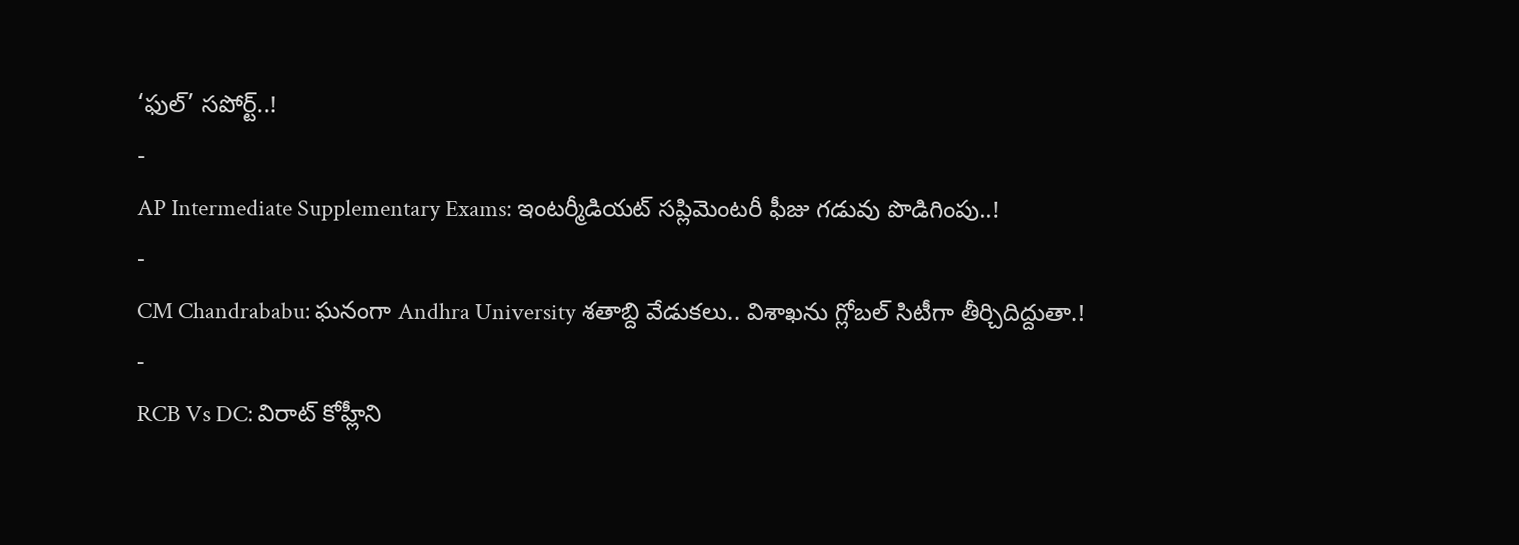‘ఫుల్’ సపోర్ట్..!
-
AP Intermediate Supplementary Exams: ఇంటర్మీడియట్ సప్లిమెంటరీ ఫీజు గడువు పొడిగింపు..!
-
CM Chandrababu: ఘనంగా Andhra University శతాబ్ది వేడుకలు.. విశాఖను గ్లోబల్ సిటీగా తీర్చిదిద్దుతా.!
-
RCB Vs DC: విరాట్ కోహ్లీని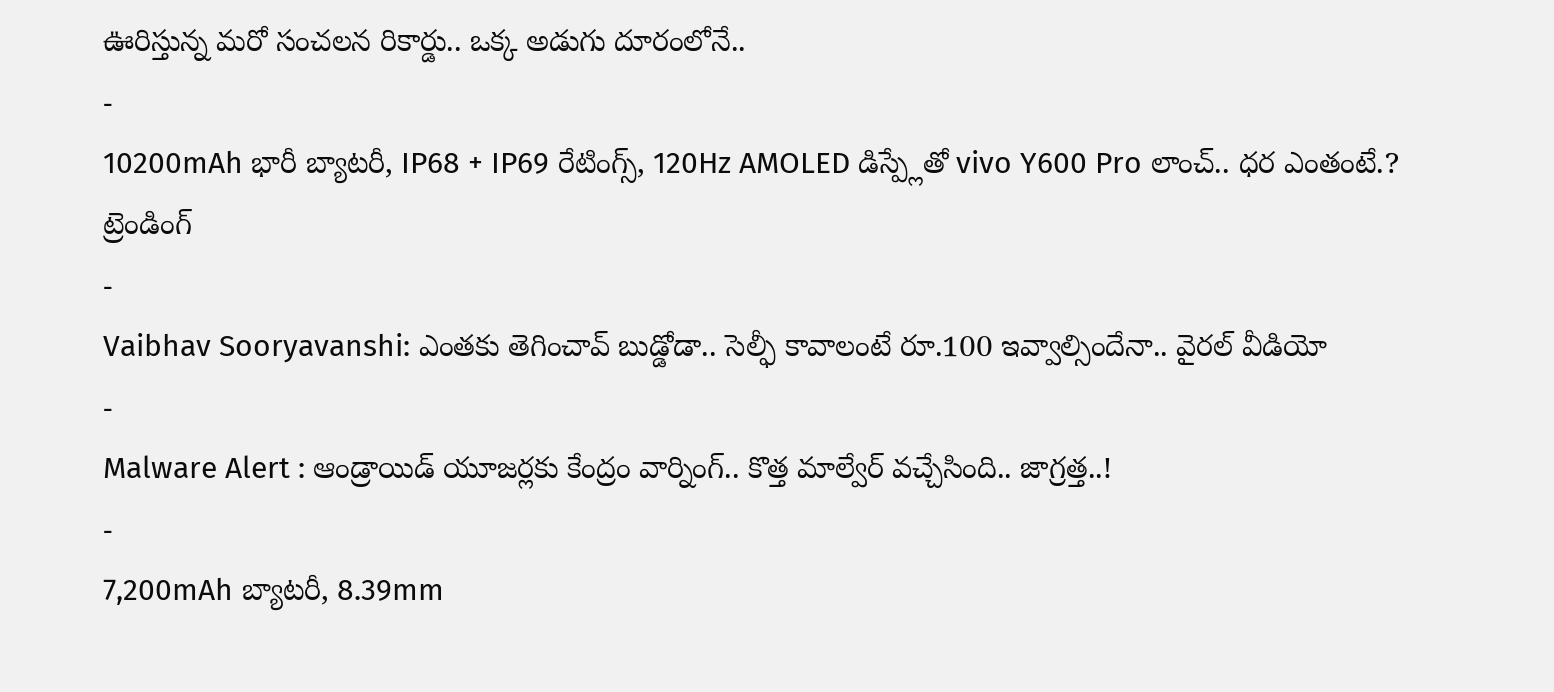ఊరిస్తున్న మరో సంచలన రికార్డు.. ఒక్క అడుగు దూరంలోనే..
-
10200mAh భారీ బ్యాటరీ, IP68 + IP69 రేటింగ్స్, 120Hz AMOLED డిస్ప్లేతో vivo Y600 Pro లాంచ్.. ధర ఎంతంటే.?
ట్రెండింగ్
-
Vaibhav Sooryavanshi: ఎంతకు తెగించావ్ బుడ్డోడా.. సెల్ఫీ కావాలంటే రూ.100 ఇవ్వాల్సిందేనా.. వైరల్ వీడియో
-
Malware Alert : ఆండ్రాయిడ్ యూజర్లకు కేంద్రం వార్నింగ్.. కొత్త మాల్వేర్ వచ్చేసింది.. జాగ్రత్త..!
-
7,200mAh బ్యాటరీ, 8.39mm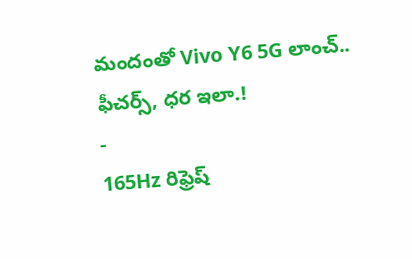మందంతో Vivo Y6 5G లాంచ్.. ఫీచర్స్, ధర ఇలా.!
-
165Hz రిఫ్రెష్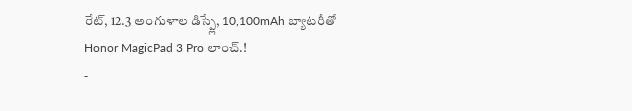రేట్, 12.3 అంగుళాల డిస్ప్లే, 10,100mAh బ్యాటరీతో Honor MagicPad 3 Pro లాంచ్.!
-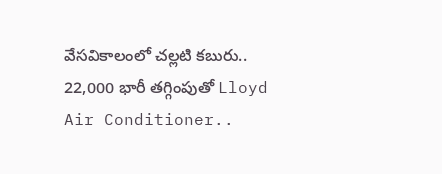వేసవికాలంలో చల్లటి కబురు.. 22,000 భారీ తగ్గింపుతో Lloyd Air Conditioner..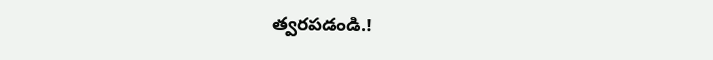త్వరపడండి.!